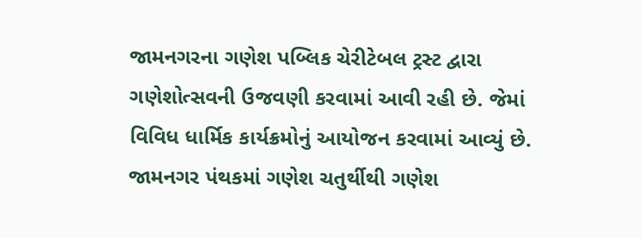જામનગરના ગણેશ પબ્લિક ચેરીટેબલ ટ્રસ્ટ દ્વારા ગણેશોત્સવની ઉજવણી કરવામાં આવી રહી છે. જેમાં વિવિધ ધાર્મિક કાર્યક્રમોનું આયોજન કરવામાં આવ્યું છે.
જામનગર પંથકમાં ગણેશ ચતુર્થીથી ગણેશ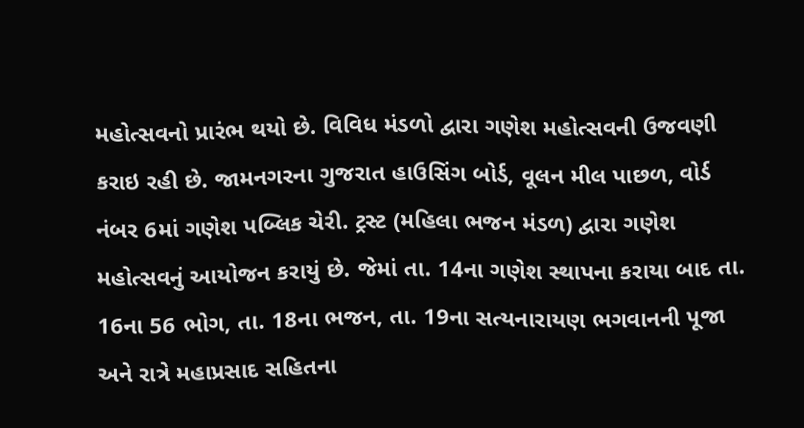મહોત્સવનો પ્રારંભ થયો છે. વિવિધ મંડળો દ્વારા ગણેશ મહોત્સવની ઉજવણી કરાઇ રહી છે. જામનગરના ગુજરાત હાઉસિંગ બોર્ડ, વૂલન મીલ પાછળ, વોર્ડ નંબર 6માં ગણેશ પબ્લિક ચેરી. ટ્રસ્ટ (મહિલા ભજન મંડળ) દ્વારા ગણેશ મહોત્સવનું આયોજન કરાયું છે. જેમાં તા. 14ના ગણેશ સ્થાપના કરાયા બાદ તા. 16ના 56 ભોગ, તા. 18ના ભજન, તા. 19ના સત્યનારાયણ ભગવાનની પૂજા અને રાત્રે મહાપ્રસાદ સહિતના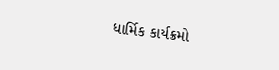ધાર્મિક કાર્યક્રમો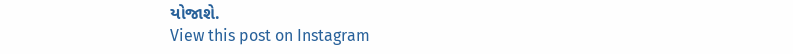યોજાશે.
View this post on Instagram